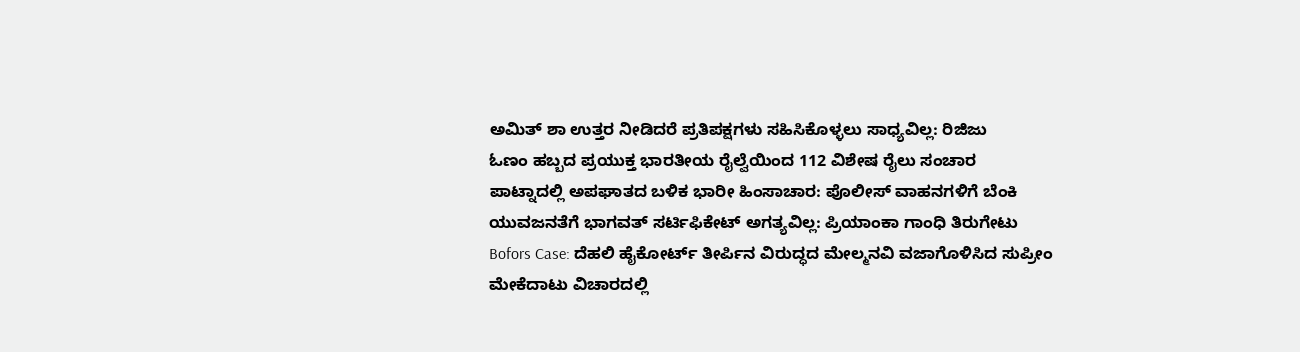ಅಮಿತ್ ಶಾ ಉತ್ತರ ನೀಡಿದರೆ ಪ್ರತಿಪಕ್ಷಗಳು ಸಹಿಸಿಕೊಳ್ಳಲು ಸಾಧ್ಯವಿಲ್ಲ: ರಿಜಿಜು
ಓಣಂ ಹಬ್ಬದ ಪ್ರಯುಕ್ತ ಭಾರತೀಯ ರೈಲ್ವೆಯಿಂದ 112 ವಿಶೇಷ ರೈಲು ಸಂಚಾರ
ಪಾಟ್ನಾದಲ್ಲಿ ಅಪಘಾತದ ಬಳಿಕ ಭಾರೀ ಹಿಂಸಾಚಾರ: ಪೊಲೀಸ್ ವಾಹನಗಳಿಗೆ ಬೆಂಕಿ
ಯುವಜನತೆಗೆ ಭಾಗವತ್ ಸರ್ಟಿಫಿಕೇಟ್ ಅಗತ್ಯವಿಲ್ಲ: ಪ್ರಿಯಾಂಕಾ ಗಾಂಧಿ ತಿರುಗೇಟು
Bofors Case: ದೆಹಲಿ ಹೈಕೋರ್ಟ್ ತೀರ್ಪಿನ ವಿರುದ್ಧದ ಮೇಲ್ಮನವಿ ವಜಾಗೊಳಿಸಿದ ಸುಪ್ರೀಂ
ಮೇಕೆದಾಟು ವಿಚಾರದಲ್ಲಿ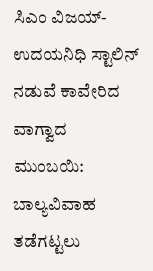ಸಿಎಂ ವಿಜಯ್- ಉದಯನಿಧಿ ಸ್ಟಾಲಿನ್ ನಡುವೆ ಕಾವೇರಿದ ವಾಗ್ವಾದ
ಮುಂಬಯಿ: ಬಾಲ್ಯವಿವಾಹ ತಡೆಗಟ್ಟಲು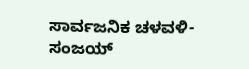ಸಾರ್ವಜನಿಕ ಚಳವಳಿ- ಸಂಜಯ್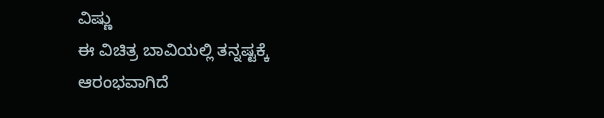ವಿಷ್ಣು
ಈ ವಿಚಿತ್ರ ಬಾವಿಯಲ್ಲಿ ತನ್ನಷ್ಟಕ್ಕೆ ಆರಂಭವಾಗಿದೆ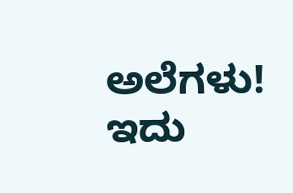ಅಲೆಗಳು! ಇದು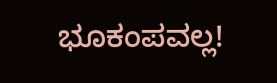ಭೂಕಂಪವಲ್ಲ!